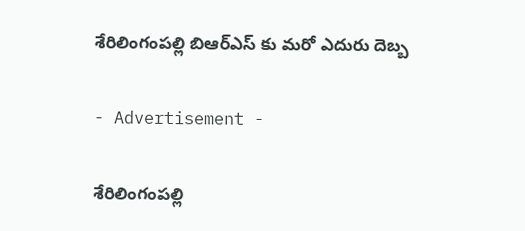శేరిలింగంపల్లి బిఆర్ఎస్ కు మరో ఎదురు దెబ్బ

- Advertisement -

శేరిలింగంపల్లి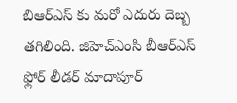బిఆర్ఎస్ కు మరో ఎదురు దెబ్బ తగిలింది. జిహెచ్ఎంసి బీఆర్ఎస్ ఫ్లోర్ లీడర్ మాదాపూర్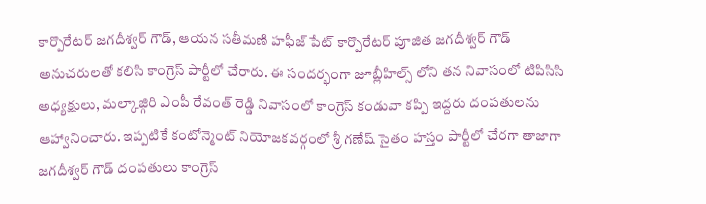కార్పొరేటర్ జగదీశ్వర్ గౌడ్, ఆయన సతీమణి హఫీజ్ పేట్ కార్పొరేటర్ పూజిత జగదీశ్వర్ గౌడ్ అనుచరులతో కలిసి కాంగ్రెస్ పార్టీలో చేరారు. ఈ సందర్భంగా జూబ్లీహిల్స్ లోని తన నివాసంలో టిపిసిసి అధ్యక్షులు, మల్కాజ్గిరి ఎంపీ రేవంత్ రెడ్డి నివాసంలో కాంగ్రెస్ కండువా కప్పి ఇద్దరు దంపతులను ఆహ్వానించారు. ఇప్పటికే కంటోన్మెంట్ నియోజకవర్గంలో శ్రీ గణేష్ సైతం హస్తం పార్టీలో చేరగా తాజాగా జగదీశ్వర్ గౌడ్ దంపతులు కాంగ్రెస్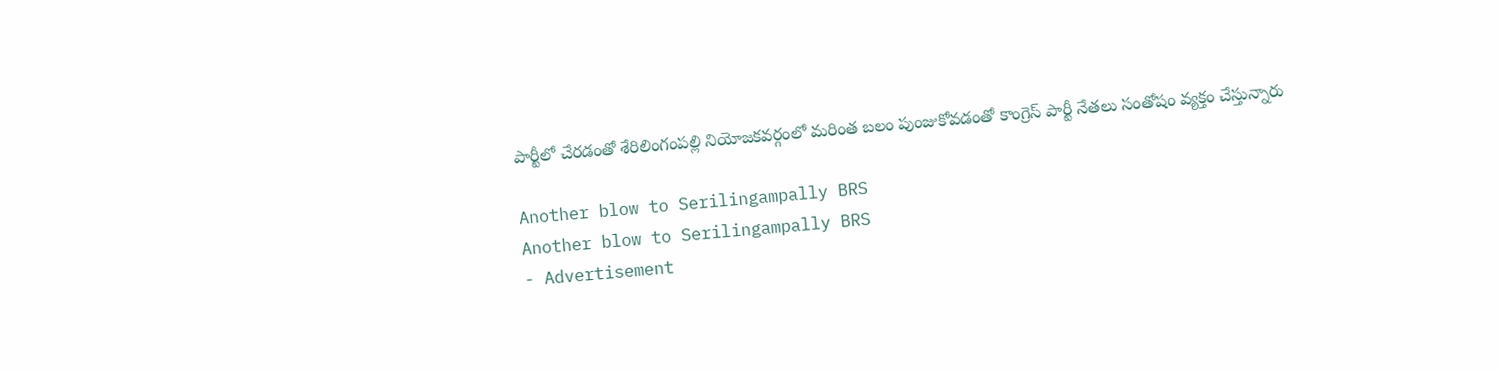పార్టీలో చేరడంతో శేరిలింగంపల్లి నియోజకవర్గంలో మరింత బలం పుంజుకోవడంతో కాంగ్రెస్ పార్టీ నేతలు సంతోషం వ్యక్తం చేస్తున్నారు

Another blow to Serilingampally BRS
Another blow to Serilingampally BRS
- Advertisement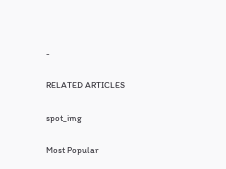-

RELATED ARTICLES

spot_img

Most Popular